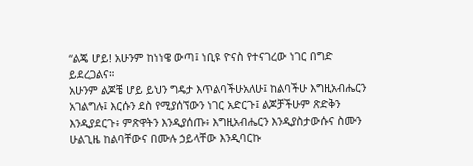“ልጄ ሆይ! አሁንም ከነነዌ ውጣ፤ ነቢዩ ዮናስ የተናገረው ነገር በግድ ይደረጋልና።
አሁንም ልጆቼ ሆይ ይህን ግዴታ እጥልባችሁአለሁ፤ ከልባችሁ እግዚአብሔርን አገልግሉ፤ እርሱን ደስ የሚያሰኘውን ነገር አድርጉ፤ ልጆቻችሁም ጽድቅን እንዲያደርጉ፥ ምጽዋትን እንዲያሰጡ፥ እግዚአብሔርን እንዲያስታውሱና ስሙን ሁልጊዜ ከልባቸውና በሙሉ ኃይላቸው እንዲባርኩ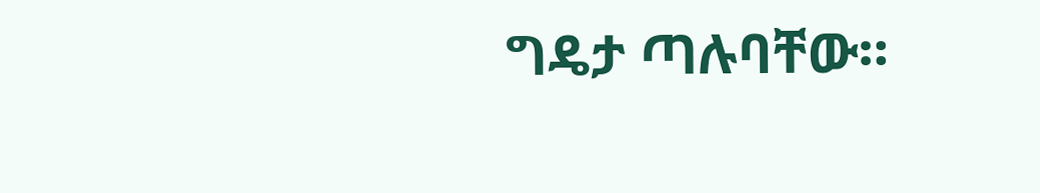ግዴታ ጣሉባቸው።